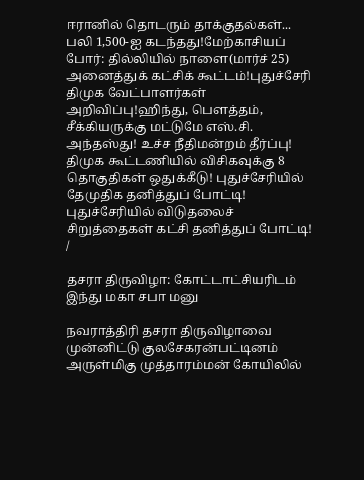ஈரானில் தொடரும் தாக்குதல்கள்... பலி 1,500-ஐ கடந்தது!மேற்காசியப் போர்: தில்லியில் நாளை(மார்ச் 25) அனைத்துக் கட்சிக் கூட்டம்!புதுச்சேரி திமுக வேட்பாளர்கள் அறிவிப்பு!ஹிந்து, பெளத்தம், சீக்கியருக்கு மட்டுமே எஸ்.சி. அந்தஸ்து! உச்ச நீதிமன்றம் தீர்ப்பு! திமுக கூட்டணியில் விசிகவுக்கு 8 தொகுதிகள் ஒதுக்கீடு! புதுச்சேரியில் தேமுதிக தனித்துப் போட்டி! புதுச்சேரியில் விடுதலைச் சிறுத்தைகள் கட்சி தனித்துப் போட்டி!
/

தசரா திருவிழா: கோட்டாட்சியரிடம் இந்து மகா சபா மனு

நவராத்திரி தசரா திருவிழாவை முன்னிட்டு குலசேகரன்பட்டினம் அருள்மிகு முத்தாரம்மன் கோயிலில்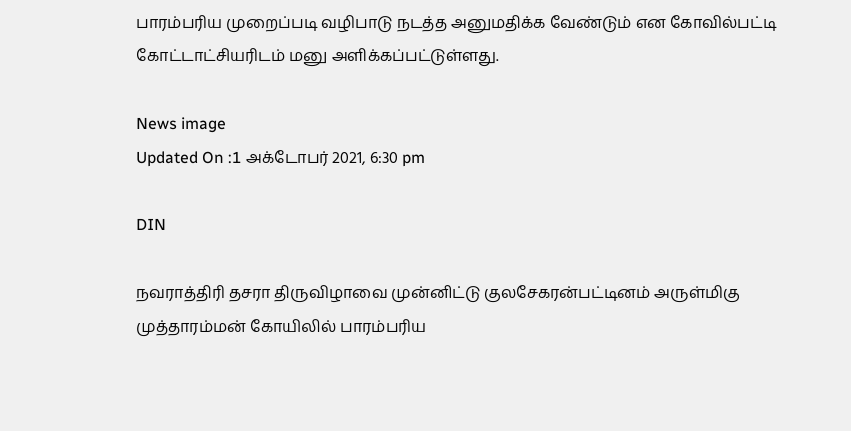பாரம்பரிய முறைப்படி வழிபாடு நடத்த அனுமதிக்க வேண்டும் என கோவில்பட்டி கோட்டாட்சியரிடம் மனு அளிக்கப்பட்டுள்ளது.

News image
Updated On :1 அக்டோபர் 2021, 6:30 pm

DIN

நவராத்திரி தசரா திருவிழாவை முன்னிட்டு குலசேகரன்பட்டினம் அருள்மிகு முத்தாரம்மன் கோயிலில் பாரம்பரிய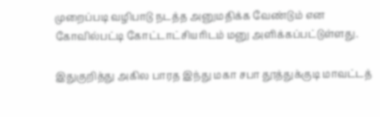முறைப்படி வழிபாடு நடத்த அனுமதிக்க வேண்டும் என கோவில்பட்டி கோட்டாட்சியரிடம் மனு அளிக்கப்பட்டுள்ளது.

இதுகுறித்து அகில பாரத இந்து மகா சபா தூத்துக்குடி மாவட்டத்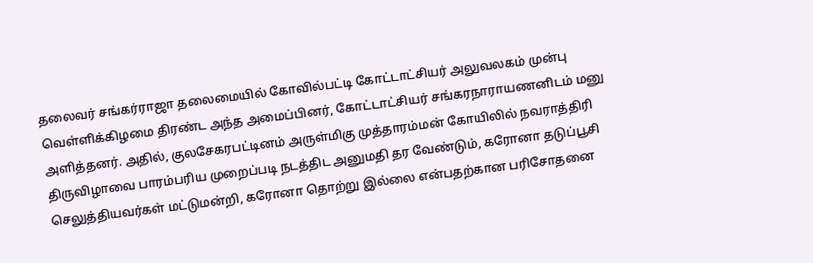தலைவர் சங்கர்ராஜா தலைமையில் கோவில்பட்டி கோட்டாட்சியர் அலுவலகம் முன்பு வெள்ளிக்கிழமை திரண்ட அந்த அமைப்பினர், கோட்டாட்சியர் சங்கரநாராயணனிடம் மனு அளித்தனர். அதில், குலசேகரபட்டினம் அருள்மிகு முத்தாரம்மன் கோயிலில் நவராத்திரி திருவிழாவை பாரம்பரிய முறைப்படி நடத்திட அனுமதி தர வேண்டும், கரோனா தடுப்பூசி செலுத்தியவர்கள் மட்டுமன்றி, கரோனா தொற்று இல்லை என்பதற்கான பரிசோதனை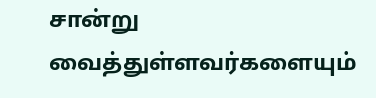சான்று வைத்துள்ளவர்களையும்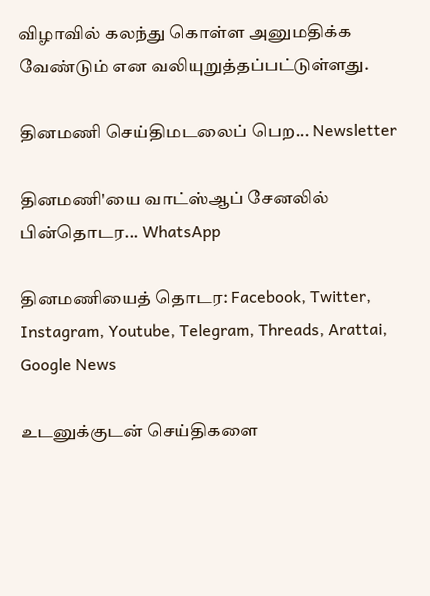விழாவில் கலந்து கொள்ள அனுமதிக்க வேண்டும் என வலியுறுத்தப்பட்டுள்ளது.

தினமணி செய்திமடலைப் பெற... Newsletter

தினமணி'யை வாட்ஸ்ஆப் சேனலில் பின்தொடர... WhatsApp

தினமணியைத் தொடர: Facebook, Twitter, Instagram, Youtube, Telegram, Threads, Arattai, Google News

உடனுக்குடன் செய்திகளை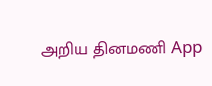அறிய தினமணி App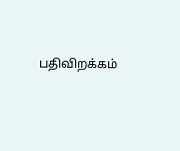பதிவிறக்கம்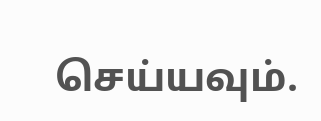செய்யவும்.